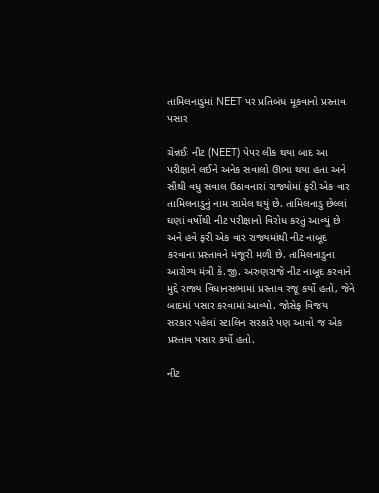તામિલનાડુમાં NEET પર પ્રતિબંધ મૂકવાનો પ્રસ્તાવ પસાર

ચેન્નઈઃ નીટ (NEET) પેપર લીક થયા બાદ આ પરીક્ષાને લઈને અનેક સવાલો ઊભા થયા હતા અને સૌથી વધુ સવાલ ઉઠાવનારાં રાજ્યોમાં ફરી એક વાર તામિલનાડુનું નામ સામેલ થયું છે. તામિલનાડુ છેલ્લાં ઘણાં વર્ષોથી નીટ પરીક્ષાનો વિરોધ કરતું આવ્યું છે અને હવે ફરી એક વાર રાજ્યમાંથી નીટ નાબૂદ કરવાના પ્રસ્તાવને મંજૂરી મળી છે. તામિલનાડુના આરોગ્ય મંત્રી કે.જી. અરુણરાજે નીટ નાબૂદ કરવાને મુદ્દે રાજ્ય વિધાનસભામાં પ્રસ્તાવ રજૂ કર્યો હતો, જેને બાદમાં પસાર કરવામાં આવ્યો. જોસેફ વિજય સરકાર પહેલાં સ્ટાલિન સરકારે પણ આવો જ એક પ્રસ્તાવ પસાર કર્યો હતો.

નીટ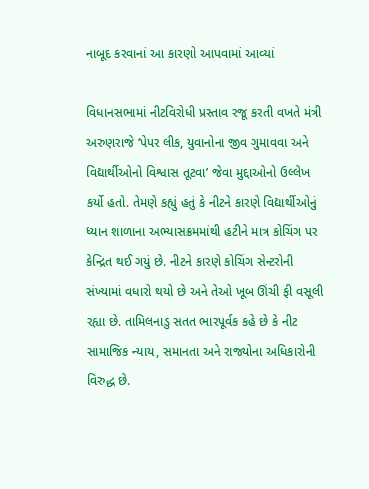નાબૂદ કરવાનાં આ કારણો આપવામાં આવ્યાં

વિધાનસભામાં નીટવિરોધી પ્રસ્તાવ રજૂ કરતી વખતે મંત્રી અરુણરાજે ‘પેપર લીક, યુવાનોના જીવ ગુમાવવા અને વિદ્યાર્થીઓનો વિશ્વાસ તૂટવા’ જેવા મુદ્દાઓનો ઉલ્લેખ કર્યો હતો. તેમણે કહ્યું હતું કે નીટને કારણે વિદ્યાર્થીઓનું ધ્યાન શાળાના અભ્યાસક્રમમાંથી હટીને માત્ર કોચિંગ પર કેન્દ્રિત થઈ ગયું છે. નીટને કારણે કોચિંગ સેન્ટરોની સંખ્યામાં વધારો થયો છે અને તેઓ ખૂબ ઊંચી ફી વસૂલી રહ્યા છે. તામિલનાડુ સતત ભારપૂર્વક કહે છે કે નીટ સામાજિક ન્યાય, સમાનતા અને રાજ્યોના અધિકારોની વિરુદ્ધ છે.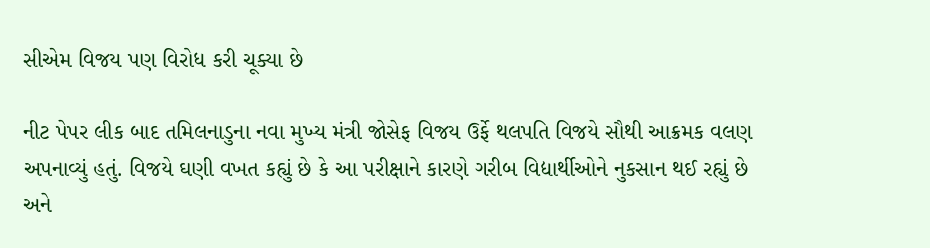સીએમ વિજય પણ વિરોધ કરી ચૂક્યા છે

નીટ પેપર લીક બાદ તમિલનાડુના નવા મુખ્ય મંત્રી જોસેફ વિજય ઉર્ફે થલપતિ વિજયે સૌથી આક્રમક વલણ અપનાવ્યું હતું. વિજયે ઘણી વખત કહ્યું છે કે આ પરીક્ષાને કારણે ગરીબ વિદ્યાર્થીઓને નુકસાન થઈ રહ્યું છે અને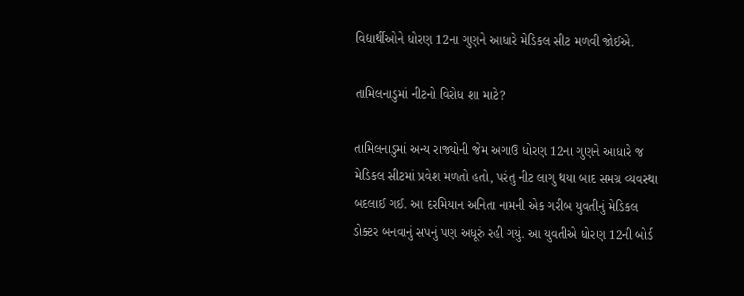વિદ્યાર્થીઓને ધોરણ 12ના ગુણને આધારે મેડિકલ સીટ મળવી જોઈએ.

તામિલનાડુમાં નીટનો વિરોધ શા માટે?

તામિલનાડુમાં અન્ય રાજ્યોની જેમ અગાઉ ધોરણ 12ના ગુણને આધારે જ મેડિકલ સીટમાં પ્રવેશ મળતો હતો, પરંતુ નીટ લાગુ થયા બાદ સમગ્ર વ્યવસ્થા બદલાઈ ગઈ. આ દરમિયાન અનિતા નામની એક ગરીબ યુવતીનું મેડિકલ ડોક્ટર બનવાનું સપનું પણ અધૂરું રહી ગયું. આ યુવતીએ ધોરણ 12ની બોર્ડ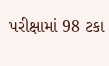પરીક્ષામાં 98 ટકા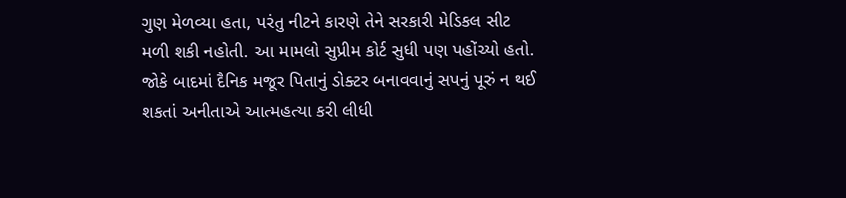ગુણ મેળવ્યા હતા, પરંતુ નીટને કારણે તેને સરકારી મેડિકલ સીટ મળી શકી નહોતી. આ મામલો સુપ્રીમ કોર્ટ સુધી પણ પહોંચ્યો હતો. જોકે બાદમાં દૈનિક મજૂર પિતાનું ડોક્ટર બનાવવાનું સપનું પૂરું ન થઈ શકતાં અનીતાએ આત્મહત્યા કરી લીધી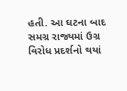હતી. આ ઘટના બાદ સમગ્ર રાજ્યમાં ઉગ્ર વિરોધ પ્રદર્શનો થયાં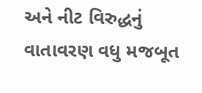અને નીટ વિરુદ્ધનું વાતાવરણ વધુ મજબૂત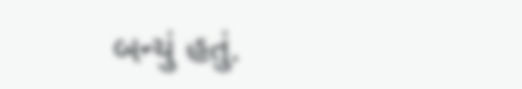બન્યું હતું.